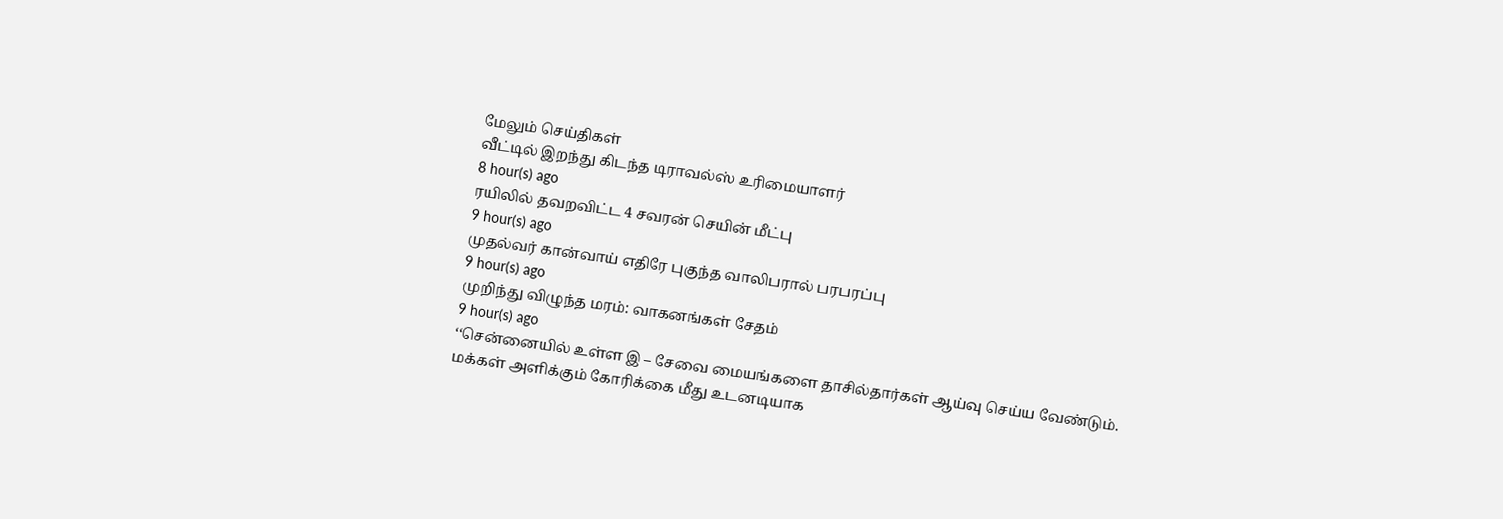மேலும் செய்திகள்
வீட்டில் இறந்து கிடந்த டிராவல்ஸ் உரிமையாளர்
8 hour(s) ago
ரயிலில் தவறவிட்ட 4 சவரன் செயின் மீட்பு
9 hour(s) ago
முதல்வர் கான்வாய் எதிரே புகுந்த வாலிபரால் பரபரப்பு
9 hour(s) ago
முறிந்து விழுந்த மரம்: வாகனங்கள் சேதம்
9 hour(s) ago
‘‘சென்னையில் உள்ள இ – சேவை மையங்களை தாசில்தார்கள் ஆய்வு செய்ய வேண்டும். மக்கள் அளிக்கும் கோரிக்கை மீது உடனடியாக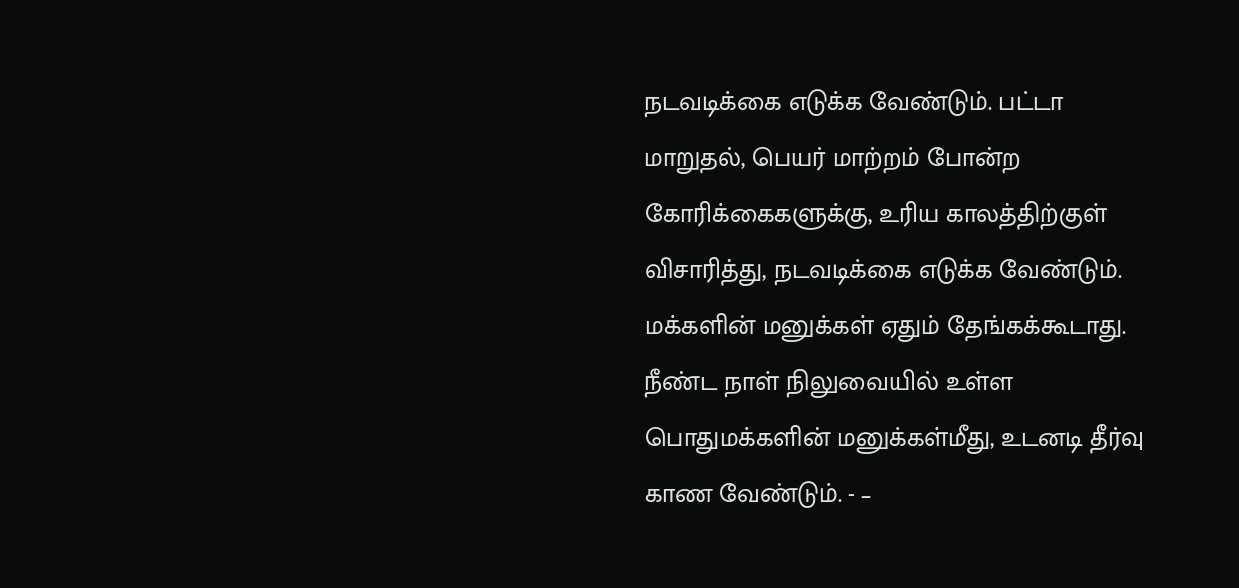நடவடிக்கை எடுக்க வேண்டும். பட்டா மாறுதல், பெயர் மாற்றம் போன்ற கோரிக்கைகளுக்கு, உரிய காலத்திற்குள் விசாரித்து, நடவடிக்கை எடுக்க வேண்டும். மக்களின் மனுக்கள் ஏதும் தேங்கக்கூடாது. நீண்ட நாள் நிலுவையில் உள்ள பொதுமக்களின் மனுக்கள்மீது, உடனடி தீர்வு காண வேண்டும். - –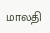மாலதி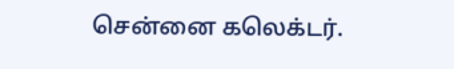சென்னை கலெக்டர்.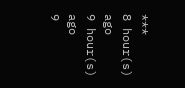***
8 hour(s) ago
9 hour(s) ago
9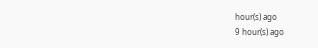hour(s) ago
9 hour(s) ago